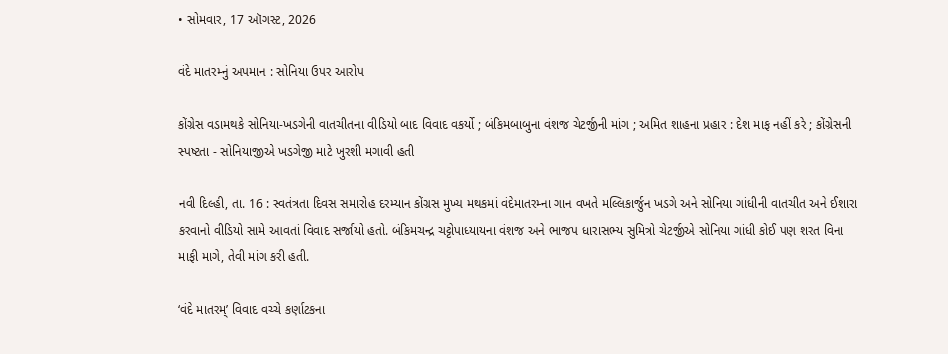• સોમવાર, 17 ઑગસ્ટ, 2026

વંદે માતરમ્નું અપમાન : સોનિયા ઉપર આરોપ

કોંગ્રેસ વડામથકે સોનિયા-ખડગેની વાતચીતના વીડિયો બાદ વિવાદ વકર્યો ; બંકિમબાબુના વંશજ ચેટર્જીની માંગ ; અમિત શાહના પ્રહાર : દેશ માફ નહીં કરે ; કોંગ્રેસની સ્પષ્ટતા - સોનિયાજીએ ખડગેજી માટે ખુરશી મગાવી હતી

નવી દિલ્હી, તા. 16 : સ્વતંત્રતા દિવસ સમારોહ દરમ્યાન કોંગ્રસ મુખ્ય મથકમાં વંદેમાતરમ્ના ગાન વખતે મલ્લિકાર્જુન ખડગે અને સોનિયા ગાંધીની વાતચીત અને ઈશારા કરવાનો વીડિયો સામે આવતાં વિવાદ સર્જાયો હતો. બંકિમચન્દ્ર ચટ્ટોપાધ્યાયના વંશજ અને ભાજપ ધારાસભ્ય સુમિત્રો ચેટર્જીએ સોનિયા ગાંધી કોઈ પણ શરત વિના માફી માગે, તેવી માંગ કરી હતી.

‘વંદે માતરમ્’ વિવાદ વચ્ચે કર્ણાટકના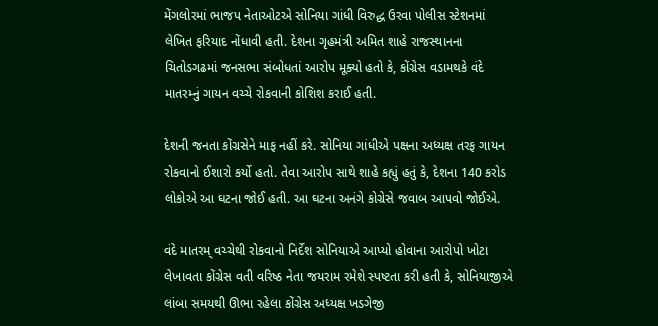મેંગલોરમાં ભાજપ નેતાઓટએ સોનિયા ગાંધી વિરુદ્ધ ઉરવા પોલીસ સ્ટેશનમાં લેખિત ફરિયાદ નોંધાવી હતી. દેશના ગૃહમંત્રી અમિત શાહે રાજસ્થાનના ચિતોડગઢમાં જનસભા સંબોધતાં આરોપ મૂક્યો હતો કે, કોંગ્રેસ વડામથકે વંદે માતરમ્નું ગાયન વચ્ચે રોકવાની કોશિશ કરાઈ હતી.

દેશની જનતા કોંગ્રસેને માફ નહીં કરે. સોનિયા ગાંધીએ પક્ષના અધ્યક્ષ તરફ ગાયન રોકવાનો ઈશારો કર્યો હતો. તેવા આરોપ સાથે શાહે કહ્યું હતું કે, દેશના 140 કરોડ લોકોએ આ ઘટના જોઈ હતી. આ ઘટના અનંગે કોગ્રેસે જવાબ આપવો જોઈએ.

વંદે માતરમ્ વચ્ચેથી રોકવાનો નિર્દેશ સોનિયાએ આપ્યો હોવાના આરોપો ખોટા લેખાવતા કોંગ્રેસ વતી વરિષ્ઠ નેતા જયરામ રમેશે સ્પષ્ટતા કરી હતી કે, સોનિયાજીએ લાંબા સમયથી ઊભા રહેલા કોંગ્રેસ અધ્યક્ષ ખડગેજી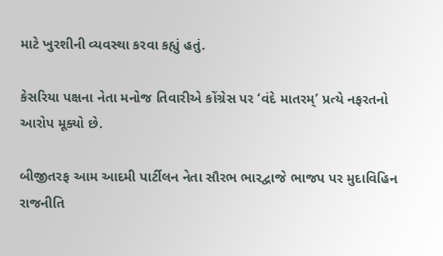માટે ખુરશીની વ્યવસ્થા કરવા કહ્યું હતું.

કેસરિયા પક્ષના નેતા મનોજ તિવારીએ કોંગ્રેસ પર ‘વંદે માતરમ્’ પ્રત્યે નફરતનો આરોપ મૂક્યો છે.

બીજીતરફ આમ આદમી પાર્ટીલન નેતા સૌરભ ભારદ્વાજે ભાજપ પર મુદાવિહિન રાજનીતિ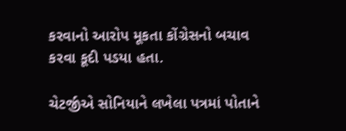કરવાનો આરોપ મૂકતા કોંગ્રેસનો બચાવ કરવા કૂદી પડયા હતા.

ચેટર્જીએ સોનિયાને લખેલા પત્રમાં પોતાને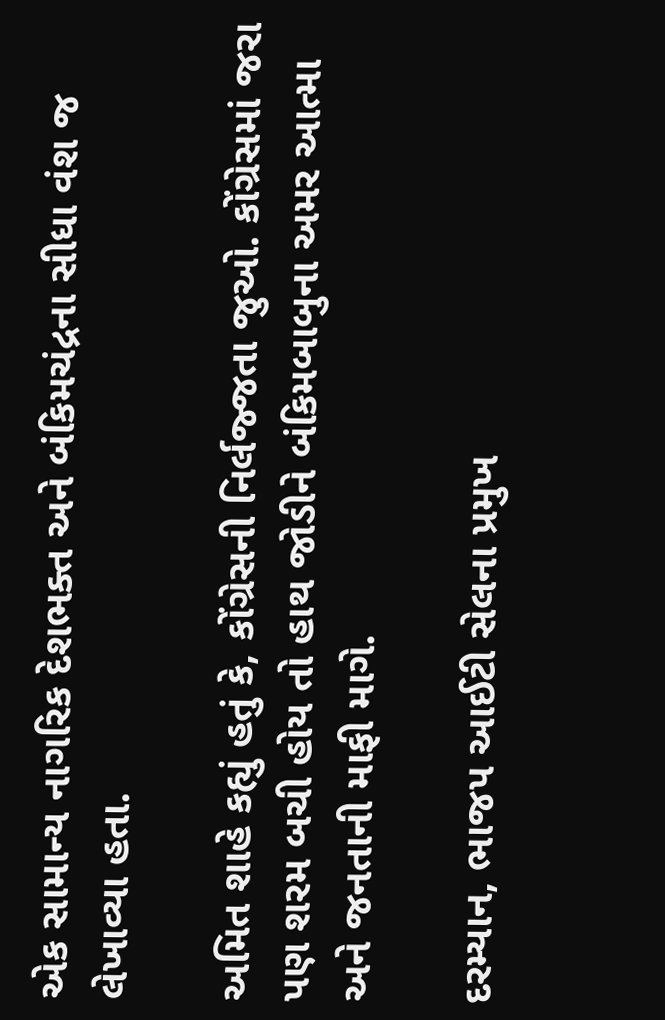એક સામાન્ય નાગરિક દેશભક્ત અને બંકિમચંદ્રના સીધા વંશ જ લેખાવ્યા હતા.

અમિત શાહે કહ્યું હતું કે, કોંગ્રેસની નિર્લજ્જતા જુઓ. કોંગ્રેસમાં જરા પણ શરમ બચી હોય તો હાથ જોડીને બંકિમબાબુના અમર આત્મા અને જનતાની માફી માગે.

દરમ્યાન, ભાજપ આઈટી સેલના પ્રમુખ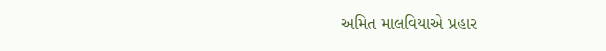અમિત માલવિયાએ પ્રહાર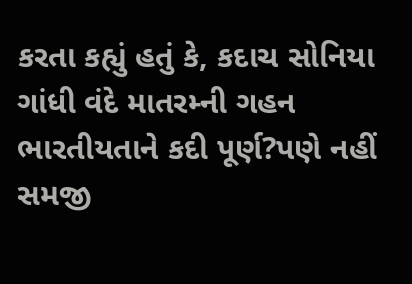કરતા કહ્યું હતું કે, કદાચ સોનિયા ગાંધી વંદે માતરમ્ની ગહન ભારતીયતાને કદી પૂર્ણ?પણે નહીં સમજી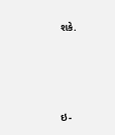શકે.





ઇ-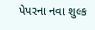પેપરના નવા શુલ્ક